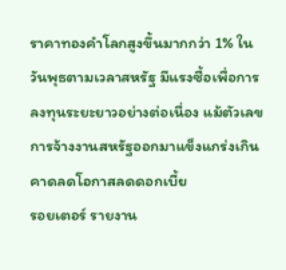ราคาทองคำโลกสูงขึ้นมากกว่า 1% ในวันพุธตามเวลาสหรัฐ มีแรงซื้อเพื่อการลงทุนระยะยาวอย่างต่อเนื่อง แม้ตัวเลขการจ้างงานสหรัฐออกมาแข็งแกร่งเกินคาดลดโอกาสลดดอกเบี้ย
รอยเตอร์ รายงาน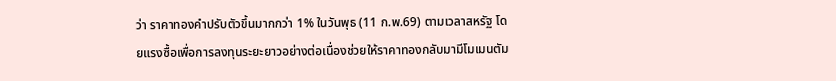ว่า ราคาทองคำปรับตัวขึ้นมากกว่า 1% ในวันพุธ (11 ก.พ.69) ตามเวลาสหรัฐ โดยแรงซื้อเพื่อการลงทุนระยะยาวอย่างต่อเนื่องช่วยให้ราคาทองกลับมามีโมเมนตัม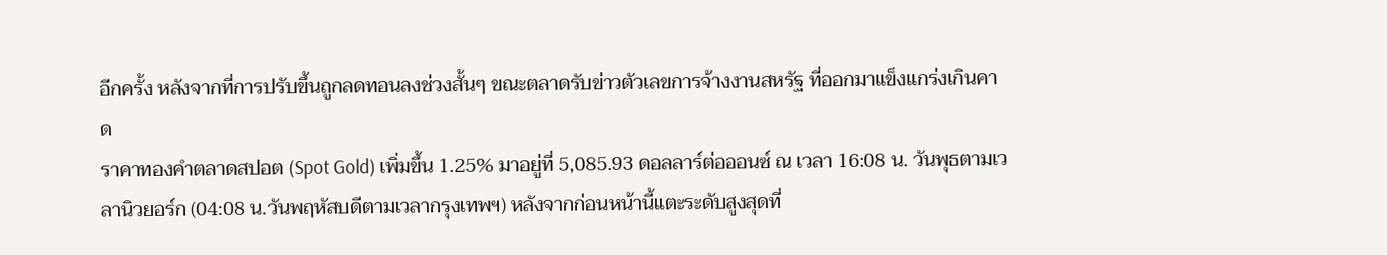อีกครั้ง หลังจากที่การปรับขึ้นถูกลดทอนลงช่วงสั้นๆ ขณะตลาดรับข่าวตัวเลขการจ้างงานสหรัฐ ที่ออกมาแข็งแกร่งเกินคาด
ราคาทองคำตลาดสปอต (Spot Gold) เพิ่มขึ้น 1.25% มาอยู่ที่ 5,085.93 ดอลลาร์ต่อออนซ์ ณ เวลา 16:08 น. วันพุธตามเวลานิวยอร์ก (04:08 น.วันพฤหัสบดีตามเวลากรุงเทพฯ) หลังจากก่อนหน้านี้แตะระดับสูงสุดที่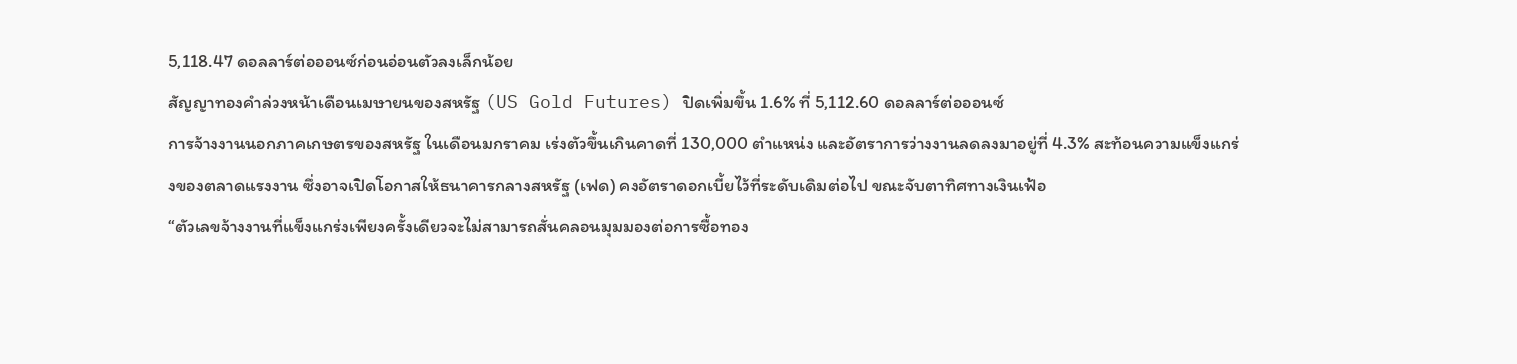5,118.47 ดอลลาร์ต่อออนซ์ก่อนอ่อนตัวลงเล็กน้อย
สัญญาทองคำล่วงหน้าเดือนเมษายนของสหรัฐ (US Gold Futures) ปิดเพิ่มขึ้น 1.6% ที่ 5,112.60 ดอลลาร์ต่อออนซ์
การจ้างงานนอกภาคเกษตรของสหรัฐ ในเดือนมกราคม เร่งตัวขึ้นเกินคาดที่ 130,000 ตำแหน่ง และอัตราการว่างงานลดลงมาอยู่ที่ 4.3% สะท้อนความแข็งแกร่งของตลาดแรงงาน ซึ่งอาจเปิดโอกาสให้ธนาคารกลางสหรัฐ (เฟด) คงอัตราดอกเบี้ยไว้ที่ระดับเดิมต่อไป ขณะจับตาทิศทางเงินเฟ้อ
“ตัวเลขจ้างงานที่แข็งแกร่งเพียงครั้งเดียวจะไม่สามารถสั่นคลอนมุมมองต่อการซื้อทอง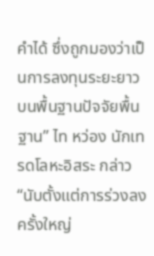คำได้ ซึ่งถูกมองว่าเป็นการลงทุนระยะยาวบนพื้นฐานปัจจัยพื้นฐาน” ไท หว่อง นักเทรดโลหะอิสระ กล่าว
“นับตั้งแต่การร่วงลงครั้งใหญ่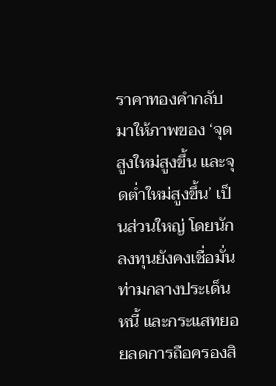ราคาทองคำกลับมาให้ภาพของ ‘จุดสูงใหม่สูงขึ้น และจุดต่ำใหม่สูงขึ้น’ เป็นส่วนใหญ่ โดยนักลงทุนยังคงเชื่อมั่น ท่ามกลางประเด็นหนี้ และกระแสทยอยลดการถือครองสิ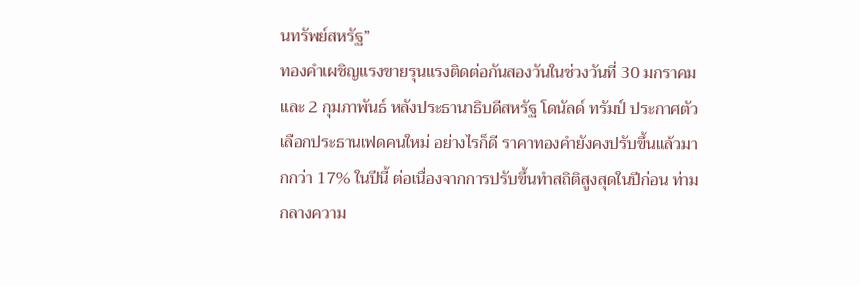นทรัพย์สหรัฐ”
ทองคำเผชิญแรงขายรุนแรงติดต่อกันสองวันในช่วงวันที่ 30 มกราคม และ 2 กุมภาพันธ์ หลังประธานาธิบดีสหรัฐ โดนัลด์ ทรัมป์ ประกาศตัวเลือกประธานเฟดคนใหม่ อย่างไรก็ดี ราคาทองคำยังคงปรับขึ้นแล้วมากกว่า 17% ในปีนี้ ต่อเนื่องจากการปรับขึ้นทำสถิติสูงสุดในปีก่อน ท่ามกลางความ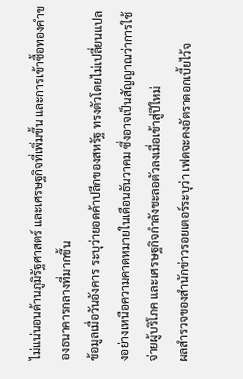ไม่แน่นอนด้านภูมิรัฐศาสตร์ และเศรษฐกิจที่เพิ่มขึ้น และการเข้าซื้อทองคำของธนาคารกลางที่มากขึ้น
ข้อมูลเมื่อวันอังคาร ระบุว่ายอดค้าปลีกของสหรัฐ ทรงตัวโดยไม่เปลี่ยนแปลงอย่างเหนือความคาดหมายในเดือนธันวาคม ซึ่งอาจเป็นสัญญาณว่าการใช้จ่ายผู้บริโภค และเศรษฐกิจกำลังชะลอตัวลงเมื่อเข้าสู่ปีใหม่
ผลสำรวจของสำนักข่าวรอยเตอร์ระบุว่า เฟดจะคงอัตราดอกเบี้ยไว้จ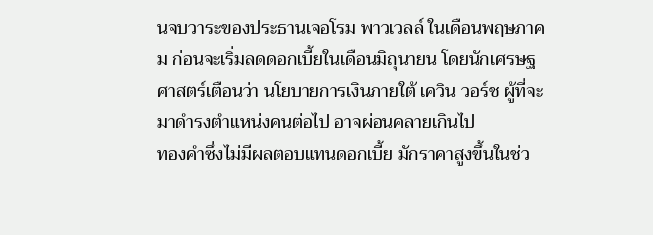นจบวาระของประธานเจอโรม พาวเวลล์ ในเดือนพฤษภาคม ก่อนจะเริ่มลดดอกเบี้ยในเดือนมิถุนายน โดยนักเศรษฐศาสตร์เตือนว่า นโยบายการเงินภายใต้ เควิน วอร์ช ผู้ที่จะมาดำรงตำแหน่งคนต่อไป อาจผ่อนคลายเกินไป
ทองคำซึ่งไม่มีผลตอบแทนดอกเบี้ย มักราคาสูงขึ้นในช่ว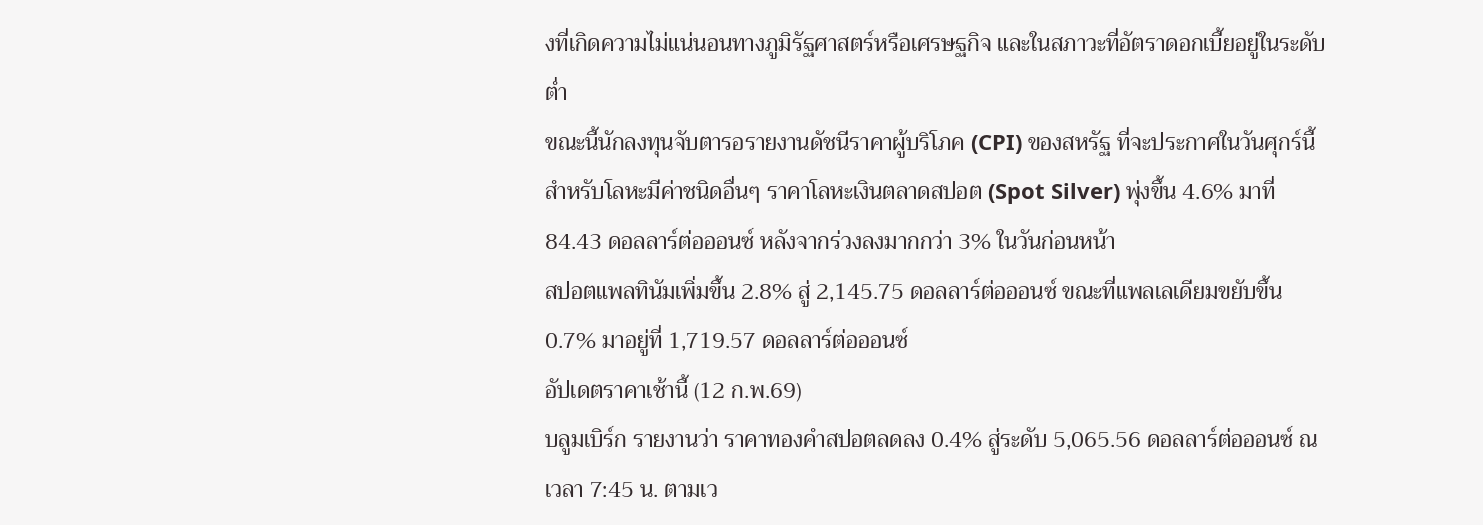งที่เกิดความไม่แน่นอนทางภูมิรัฐศาสตร์หรือเศรษฐกิจ และในสภาวะที่อัตราดอกเบี้ยอยู่ในระดับต่ำ
ขณะนี้นักลงทุนจับตารอรายงานดัชนีราคาผู้บริโภค (CPI) ของสหรัฐ ที่จะประกาศในวันศุกร์นี้
สำหรับโลหะมีค่าชนิดอื่นๆ ราคาโลหะเงินตลาดสปอต (Spot Silver) พุ่งขึ้น 4.6% มาที่ 84.43 ดอลลาร์ต่อออนซ์ หลังจากร่วงลงมากกว่า 3% ในวันก่อนหน้า
สปอตแพลทินัมเพิ่มขึ้น 2.8% สู่ 2,145.75 ดอลลาร์ต่อออนซ์ ขณะที่แพลเลเดียมขยับขึ้น 0.7% มาอยู่ที่ 1,719.57 ดอลลาร์ต่อออนซ์
อัปเดตราคาเช้านี้ (12 ก.พ.69)
บลูมเบิร์ก รายงานว่า ราคาทองคำสปอตลดลง 0.4% สู่ระดับ 5,065.56 ดอลลาร์ต่อออนซ์ ณ เวลา 7:45 น. ตามเว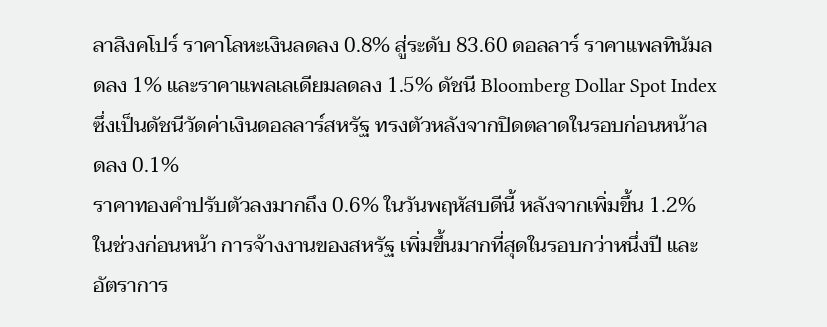ลาสิงคโปร์ ราคาโลหะเงินลดลง 0.8% สู่ระดับ 83.60 ดอลลาร์ ราคาแพลทินัมลดลง 1% และราคาแพลเลเดียมลดลง 1.5% ดัชนี Bloomberg Dollar Spot Index ซึ่งเป็นดัชนีวัดค่าเงินดอลลาร์สหรัฐ ทรงตัวหลังจากปิดตลาดในรอบก่อนหน้าลดลง 0.1%
ราคาทองคำปรับตัวลงมากถึง 0.6% ในวันพฤหัสบดีนี้ หลังจากเพิ่มขึ้น 1.2% ในช่วงก่อนหน้า การจ้างงานของสหรัฐ เพิ่มขึ้นมากที่สุดในรอบกว่าหนึ่งปี และอัตราการ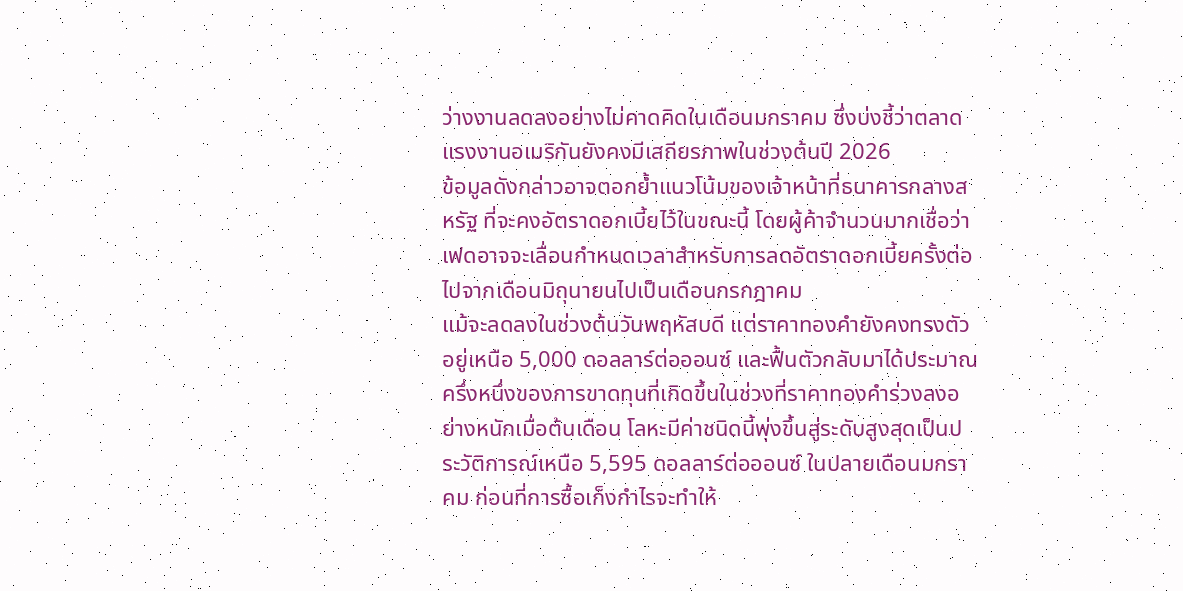ว่างงานลดลงอย่างไม่คาดคิดในเดือนมกราคม ซึ่งบ่งชี้ว่าตลาดแรงงานอเมริกันยังคงมีเสถียรภาพในช่วงต้นปี 2026
ข้อมูลดังกล่าวอาจตอกย้ำแนวโน้มของเจ้าหน้าที่ธนาคารกลางสหรัฐ ที่จะคงอัตราดอกเบี้ยไว้ในขณะนี้ โดยผู้ค้าจำนวนมากเชื่อว่าเฟดอาจจะเลื่อนกำหนดเวลาสำหรับการลดอัตราดอกเบี้ยครั้งต่อไปจากเดือนมิถุนายนไปเป็นเดือนกรกฎาคม
แม้จะลดลงในช่วงต้นวันพฤหัสบดี แต่ราคาทองคำยังคงทรงตัวอยู่เหนือ 5,000 ดอลลาร์ต่อออนซ์ และฟื้นตัวกลับมาได้ประมาณครึ่งหนึ่งของการขาดทุนที่เกิดขึ้นในช่วงที่ราคาทองคำร่วงลงอย่างหนักเมื่อต้นเดือน โลหะมีค่าชนิดนี้พุ่งขึ้นสู่ระดับสูงสุดเป็นประวัติการณ์เหนือ 5,595 ดอลลาร์ต่อออนซ์ ในปลายเดือนมกราคม ก่อนที่การซื้อเก็งกำไรจะทำให้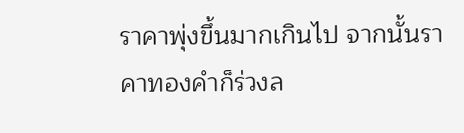ราคาพุ่งขึ้นมากเกินไป จากนั้นราคาทองคำก็ร่วงล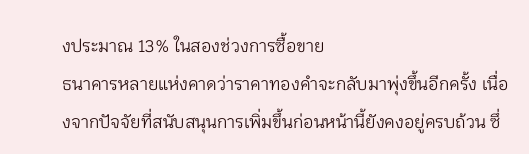งประมาณ 13% ในสองช่วงการซื้อขาย
ธนาคารหลายแห่งคาดว่าราคาทองคำจะกลับมาพุ่งขึ้นอีกครั้ง เนื่องจากปัจจัยที่สนับสนุนการเพิ่มขึ้นก่อนหน้านี้ยังคงอยู่ครบถ้วน ซึ่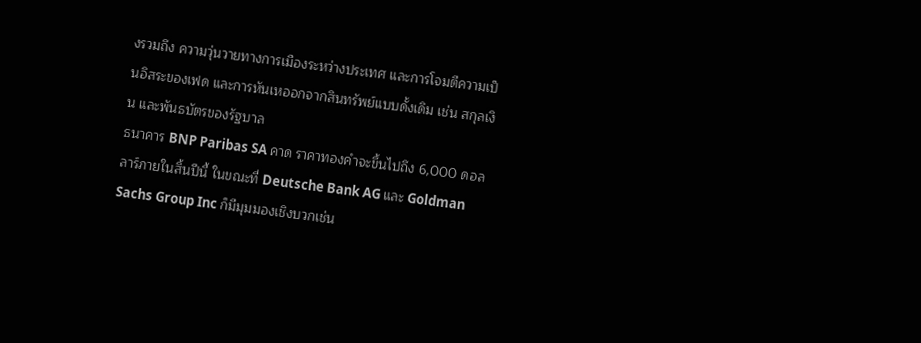งรวมถึง ความวุ่นวายทางการเมืองระหว่างประเทศ และการโจมตีความเป็นอิสระของเฟด และการหันเหออกจากสินทรัพย์แบบดั้งเดิม เช่น สกุลเงิน และพันธบัตรของรัฐบาล
ธนาคาร BNP Paribas SA คาด ราคาทองคำจะขึ้นไปถึง 6,000 ดอลลาร์ภายในสิ้นปีนี้ ในขณะที่ Deutsche Bank AG และ Goldman Sachs Group Inc ก็มีมุมมองเชิงบวกเช่น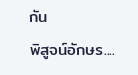กัน
พิสูจน์อักษร....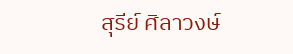สุรีย์ ศิลาวงษ์